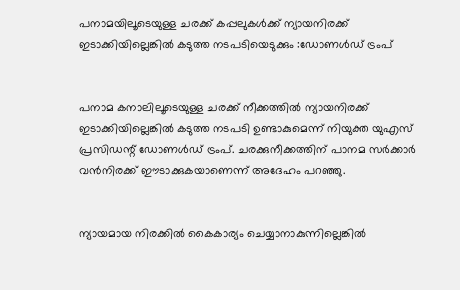പനാമയിലൂടെയുള്ള ചരക്ക് കപ്പലുകള്‍ക്ക് ന്യായനിരക്ക് ഇടാക്കിയില്ലെങ്കില്‍ കടുത്ത നടപടിയെടുക്കും :ഡോണള്‍ഡ് ട്രംപ്


പനാമ കനാലിലൂടെയുള്ള ചരക്ക് നീക്കത്തില്‍ ന്യായനിരക്ക് ഇടാക്കിയില്ലെങ്കില്‍ കടുത്ത നടപടി ഉണ്ടാകുമെന്ന് നിയുക്ത യുഎസ് പ്രസിഡന്റ് ഡോണള്‍ഡ് ട്രംപ്. ചരക്കുനീക്കത്തിന് പാനമ സര്‍ക്കാര്‍ വന്‍നിരക്ക് ഈടാക്കുകയാണെന്ന് അദേഹം പറഞ്ഞു.


ന്യായമായ നിരക്കില്‍ കൈകാര്യം ചെയ്യാനാകുന്നില്ലെങ്കില്‍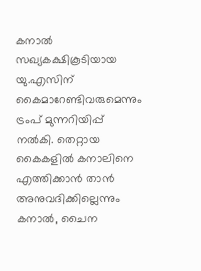കനാല്‍ സഖ്യകക്ഷികൂടിയായ യു.എസിന് കൈമാറേണ്ടിവരുമെന്നും ട്രംപ് മുന്നറിയിപ്പ് നല്‍കി. തെറ്റായ കൈകളില്‍ കനാലിനെ എത്തിക്കാന്‍ താന്‍ അനുവദിക്കില്ലെന്നും കനാല്‍, ചൈന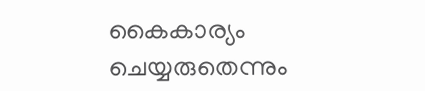കൈകാര്യം ചെയ്യരുതെന്നും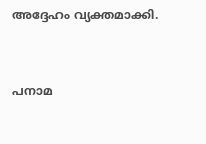അദ്ദേഹം വ്യക്തമാക്കി.


പനാമ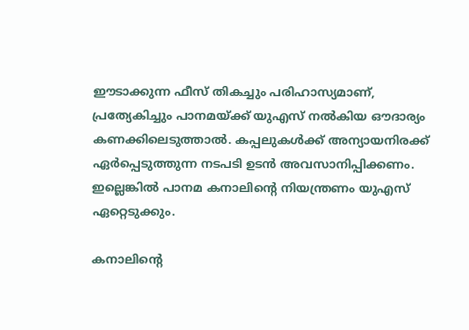ഈടാക്കുന്ന ഫീസ് തികച്ചും പരിഹാസ്യമാണ്, പ്രത്യേകിച്ചും പാനമയ്ക്ക് യുഎസ് നല്‍കിയ ഔദാര്യം കണക്കിലെടുത്താല്‍. കപ്പലുകള്‍ക്ക് അന്യായനിരക്ക് ഏര്‍പ്പെടുത്തുന്ന നടപടി ഉടന്‍ അവസാനിപ്പിക്കണം. ഇല്ലെങ്കില്‍ പാനമ കനാലിന്റെ നിയന്ത്രണം യുഎസ് ഏറ്റെടുക്കും.

കനാലിന്റെ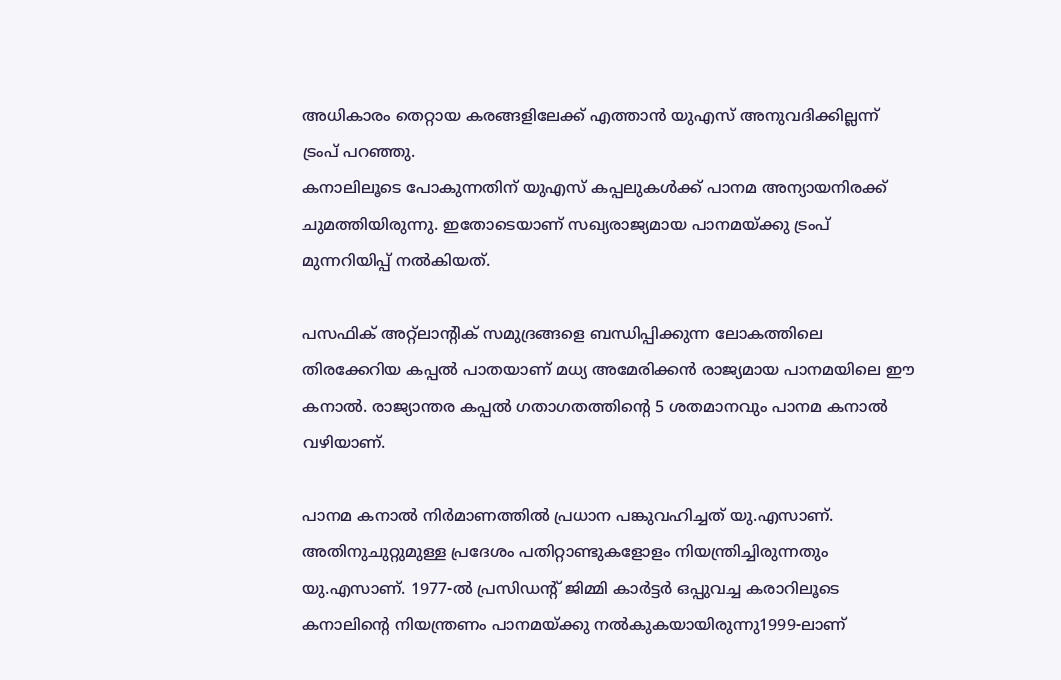അധികാരം തെറ്റായ കരങ്ങളിലേക്ക് എത്താന്‍ യുഎസ് അനുവദിക്കില്ലന്ന് ട്രംപ് പറഞ്ഞു.
കനാലിലൂടെ പോകുന്നതിന് യുഎസ് കപ്പലുകള്‍ക്ക് പാനമ അന്യായനിരക്ക് ചുമത്തിയിരുന്നു. ഇതോടെയാണ് സഖ്യരാജ്യമായ പാനമയ്ക്കു ട്രംപ് മുന്നറിയിപ്പ് നല്‍കിയത്.

പസഫിക് അറ്റ്‌ലാന്റിക് സമുദ്രങ്ങളെ ബന്ധിപ്പിക്കുന്ന ലോകത്തിലെ തിരക്കേറിയ കപ്പല്‍ പാതയാണ് മധ്യ അമേരിക്കന്‍ രാജ്യമായ പാനമയിലെ ഈ കനാല്‍. രാജ്യാന്തര കപ്പല്‍ ഗതാഗതത്തിന്റെ 5 ശതമാനവും പാനമ കനാല്‍ വഴിയാണ്.

പാനമ കനാല്‍ നിര്‍മാണത്തില്‍ പ്രധാന പങ്കുവഹിച്ചത് യു.എസാണ്. അതിനുചുറ്റുമുള്ള പ്രദേശം പതിറ്റാണ്ടുകളോളം നിയന്ത്രിച്ചിരുന്നതും യു.എസാണ്. 1977-ല്‍ പ്രസിഡന്റ് ജിമ്മി കാര്‍ട്ടര്‍ ഒപ്പുവച്ച കരാറിലൂടെ കനാലിന്റെ നിയന്ത്രണം പാനമയ്ക്കു നല്‍കുകയായിരുന്നു1999-ലാണ്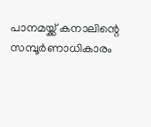പാനമയ്ക്ക് കനാലിന്റെ സമ്പൂര്‍ണാധികാരം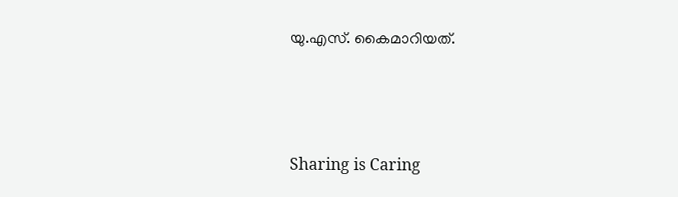യു.എസ്. കൈമാറിയത്.



Sharing is Caring